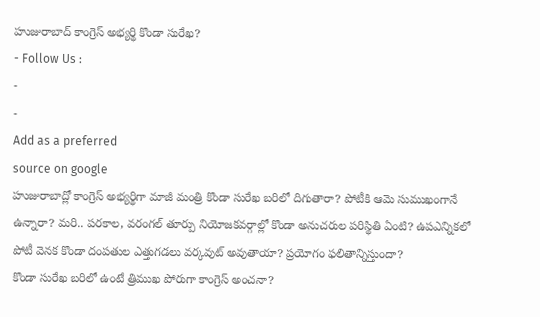హుజురాబాద్ కాంగ్రెస్ అభ్యర్థి కొండా సురేఖ?
- Follow Us :
-
-
Add as a preferred
source on google
హుజురాబాద్లో కాంగ్రెస్ అభ్యర్థిగా మాజీ మంత్రి కొండా సురేఖ బరిలో దిగుతారా? పోటీకి ఆమె సుముఖంగానే ఉన్నారా? మరి.. పరకాల, వరంగల్ తూర్పు నియోజకవర్గాల్లో కొండా అనుచరుల పరిస్థితి ఏంటి? ఉపఎన్నికలో పోటీ వెనక కొండా దంపతుల ఎత్తుగడలు వర్కవుట్ అవుతాయా? ప్రయోగం ఫలితాన్నిస్తుందా?
కొండా సురేఖ బరిలో ఉంటే త్రిముఖ పోరుగా కాంగ్రెస్ అంచనా?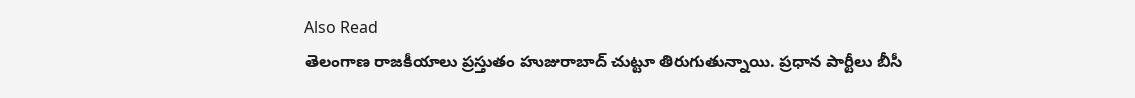Also Read
తెలంగాణ రాజకీయాలు ప్రస్తుతం హుజురాబాద్ చుట్టూ తిరుగుతున్నాయి. ప్రధాన పార్టీలు బీసీ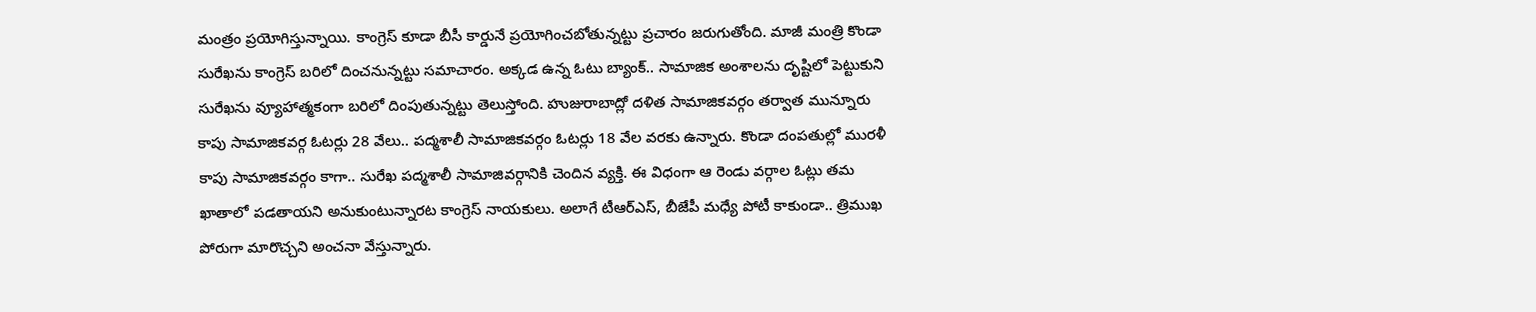మంత్రం ప్రయోగిస్తున్నాయి. కాంగ్రెస్ కూడా బీసీ కార్డునే ప్రయోగించబోతున్నట్టు ప్రచారం జరుగుతోంది. మాజీ మంత్రి కొండా సురేఖను కాంగ్రెస్ బరిలో దించనున్నట్టు సమాచారం. అక్కడ ఉన్న ఓటు బ్యాంక్.. సామాజిక అంశాలను దృష్టిలో పెట్టుకుని సురేఖను వ్యూహాత్మకంగా బరిలో దింపుతున్నట్టు తెలుస్తోంది. హుజురాబాద్లో దళిత సామాజికవర్గం తర్వాత మున్నూరు కాపు సామాజికవర్గ ఓటర్లు 28 వేలు.. పద్మశాలీ సామాజికవర్గం ఓటర్లు 18 వేల వరకు ఉన్నారు. కొండా దంపతుల్లో మురళీ కాపు సామాజికవర్గం కాగా.. సురేఖ పద్మశాలీ సామాజివర్గానికి చెందిన వ్యక్తి. ఈ విధంగా ఆ రెండు వర్గాల ఓట్లు తమ ఖాతాలో పడతాయని అనుకుంటున్నారట కాంగ్రెస్ నాయకులు. అలాగే టీఆర్ఎస్, బీజేపీ మధ్యే పోటీ కాకుండా.. త్రిముఖ పోరుగా మారొచ్చని అంచనా వేస్తున్నారు.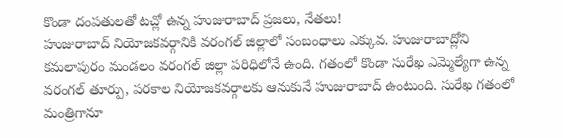కొండా దంపతులతో టచ్లో ఉన్న హుజురాబాద్ ప్రజలు, నేతలు!
హుజురాబాద్ నియోజకవర్గానికి వరంగల్ జిల్లాలో సంబంధాలు ఎక్కువ. హుజురాబాద్లోని కమలాపురం మండలం వరంగల్ జిల్లా పరిధిలోనే ఉంది. గతంలో కొండా సురేఖ ఎమ్మెల్యేగా ఉన్న వరంగల్ తూర్పు, పరకాల నియోజకవర్గాలకు ఆనుకునే హుజురాబాద్ ఉంటుంది. సురేఖ గతంలో మంత్రిగానూ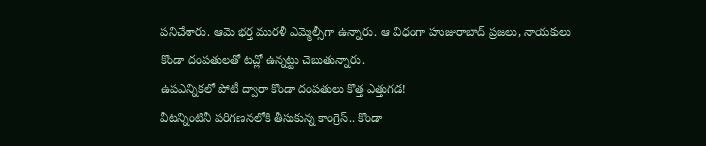పనిచేశారు. ఆమె భర్త మురళీ ఎమ్మెల్సీగా ఉన్నారు. ఆ విధంగా హుజురాబాద్ ప్రజలు, నాయకులు కొండా దంపతులతో టచ్లో ఉన్నట్టు చెబుతున్నారు.
ఉపఎన్నికలో పోటీ ద్వారా కొండా దంపతులు కొత్త ఎత్తుగడ!
వీటన్నింటినీ పరిగణనలోకి తీసుకున్న కాంగ్రెస్.. కొండా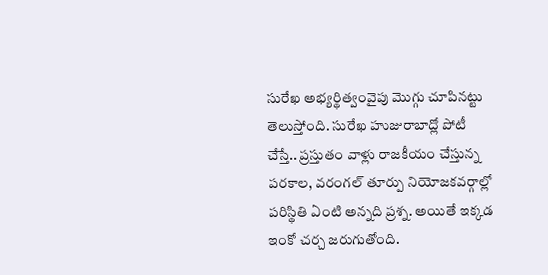సురేఖ అభ్యర్థిత్వంవైపు మొగ్గు చూపినట్టు తెలుస్తోంది. సురేఖ హుజురాబాద్లో పోటీ చేస్తే.. ప్రస్తుతం వాళ్లు రాజకీయం చేస్తున్న పరకాల, వరంగల్ తూర్పు నియోజకవర్గాల్లో పరిస్థితి ఏంటి అన్నది ప్రశ్న. అయితే ఇక్కడ ఇంకో చర్చ జరుగుతోంది.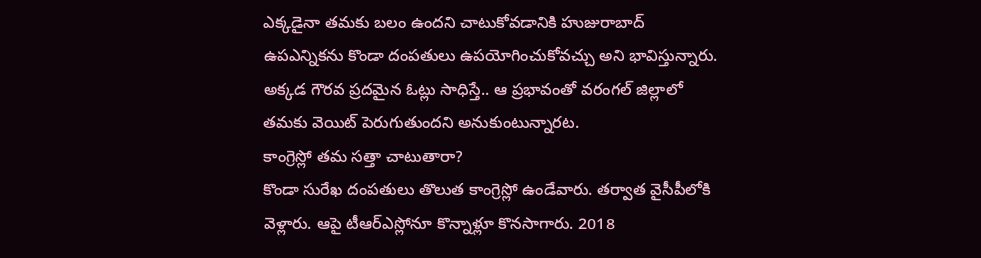ఎక్కడైనా తమకు బలం ఉందని చాటుకోవడానికి హుజురాబాద్ ఉపఎన్నికను కొండా దంపతులు ఉపయోగించుకోవచ్చు అని భావిస్తున్నారు. అక్కడ గౌరవ ప్రదమైన ఓట్లు సాధిస్తే.. ఆ ప్రభావంతో వరంగల్ జిల్లాలో తమకు వెయిట్ పెరుగుతుందని అనుకుంటున్నారట.
కాంగ్రెస్లో తమ సత్తా చాటుతారా?
కొండా సురేఖ దంపతులు తొలుత కాంగ్రెస్లో ఉండేవారు. తర్వాత వైసీపీలోకి వెళ్లారు. ఆపై టీఆర్ఎస్లోనూ కొన్నాళ్లూ కొనసాగారు. 2018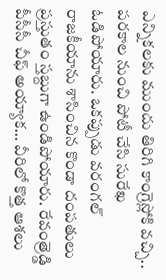ఎన్నికలకు ముందు తిరిగి కాంగ్రెస్లోకి వచ్చి.. పరకాల నుంచి పోటీ చేసి సురేఖ ఓడిపోయారు. ఒకప్పుడు వరంగల్ రాజకీయాను శాసించిన కొండా దంపతులు ప్రస్తుతం స్తబ్దుగా ఉండిపోయారు. రేవంత్రెడ్డి పీసీసీ చీఫ్ అయ్యాక… వీరిలో కొత్త ఆశలు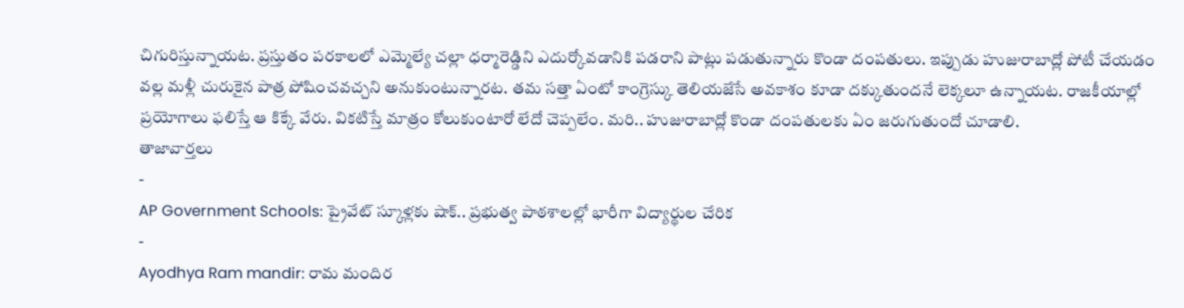చిగురిస్తున్నాయట. ప్రస్తుతం పరకాలలో ఎమ్మెల్యే చల్లా ధర్మారెడ్డిని ఎదుర్కోవడానికి పడరాని పాట్లు పడుతున్నారు కొండా దంపతులు. ఇప్పుడు హుజురాబాద్లో పోటీ చేయడం వల్ల మళ్లీ చురుకైన పాత్ర పోషించవచ్చని అనుకుంటున్నారట. తమ సత్తా ఏంటో కాంగ్రెస్కు తెలియజేసే అవకాశం కూడా దక్కుతుందనే లెక్కలూ ఉన్నాయట. రాజకీయాల్లో ప్రయోగాలు ఫలిస్తే ఆ కిక్కే వేరు. వికటిస్తే మాత్రం కోలుకుంటారో లేదో చెప్పలేం. మరి.. హుజురాబాద్లో కొండా దంపతులకు ఏం జరుగుతుందో చూడాలి.
తాజావార్తలు
-
AP Government Schools: ప్రైవేట్ స్కూళ్లకు షాక్.. ప్రభుత్వ పాఠశాలల్లో భారీగా విద్యార్థుల చేరిక
-
Ayodhya Ram mandir: రామ మందిర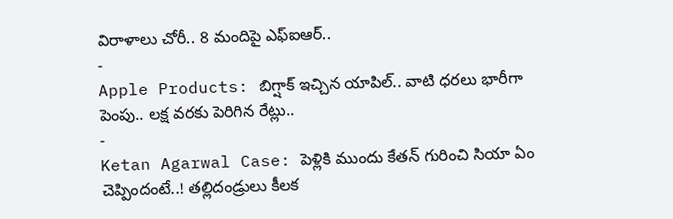విరాళాలు చోరీ.. 8 మందిపై ఎఫ్ఐఆర్..
-
Apple Products: బిగ్షాక్ ఇచ్చిన యాపిల్.. వాటి ధరలు భారీగా పెంపు.. లక్ష వరకు పెరిగిన రేట్లు..
-
Ketan Agarwal Case: పెళ్లికి ముందు కేతన్ గురించి సియా ఏం చెప్పిందంటే..! తల్లిదండ్రులు కీలక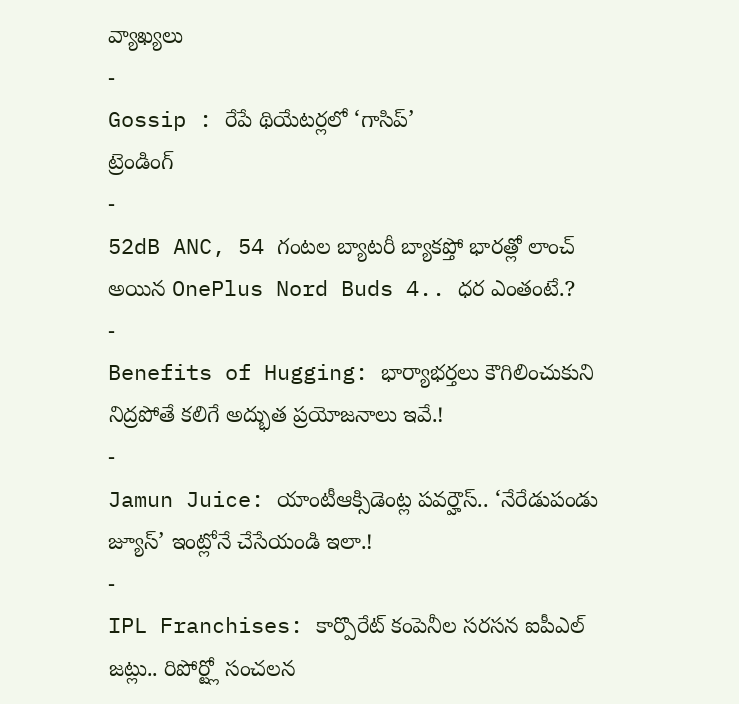వ్యాఖ్యలు
-
Gossip : రేపే థియేటర్లలో ‘గాసిప్’
ట్రెండింగ్
-
52dB ANC, 54 గంటల బ్యాటరీ బ్యాకప్తో భారత్లో లాంచ్ అయిన OnePlus Nord Buds 4.. ధర ఎంతంటే.?
-
Benefits of Hugging: భార్యాభర్తలు కౌగిలించుకుని నిద్రపోతే కలిగే అద్భుత ప్రయోజనాలు ఇవే.!
-
Jamun Juice: యాంటీఆక్సిడెంట్ల పవర్హౌస్.. ‘నేరేడుపండు జ్యూస్’ ఇంట్లోనే చేసేయండి ఇలా.!
-
IPL Franchises: కార్పొరేట్ కంపెనీల సరసన ఐపీఎల్ జట్లు.. రిపోర్ట్లో సంచలన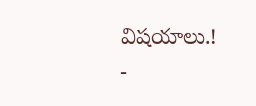విషయాలు.!
-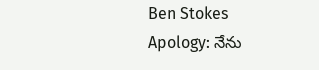Ben Stokes Apology: నేను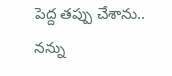పెద్ద తప్పు చేశాను.. నన్ను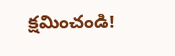క్షమించండి!